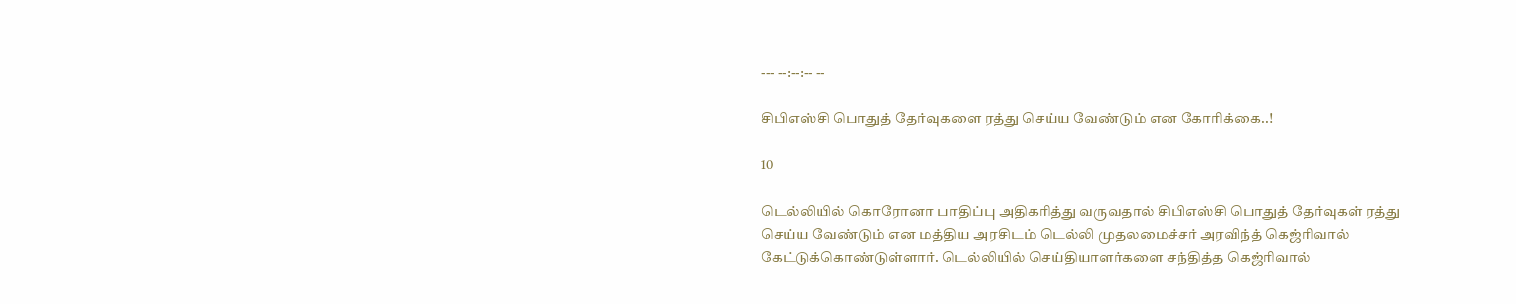--- --:--:-- --

சிபிஎஸ்சி பொதுத் தேர்வுகளை ரத்து செய்ய வேண்டும் என கோரிக்கை..!

10

டெல்லியில் கொரோனா பாதிப்பு அதிகரித்து வருவதால் சிபிஎஸ்சி பொதுத் தேர்வுகள் ரத்து செய்ய வேண்டும் என மத்திய அரசிடம் டெல்லி முதலமைச்சர் அரவிந்த் கெஜ்ரிவால் கேட்டுக்கொண்டுள்ளார். டெல்லியில் செய்தியாளர்களை சந்தித்த கெஜ்ரிவால்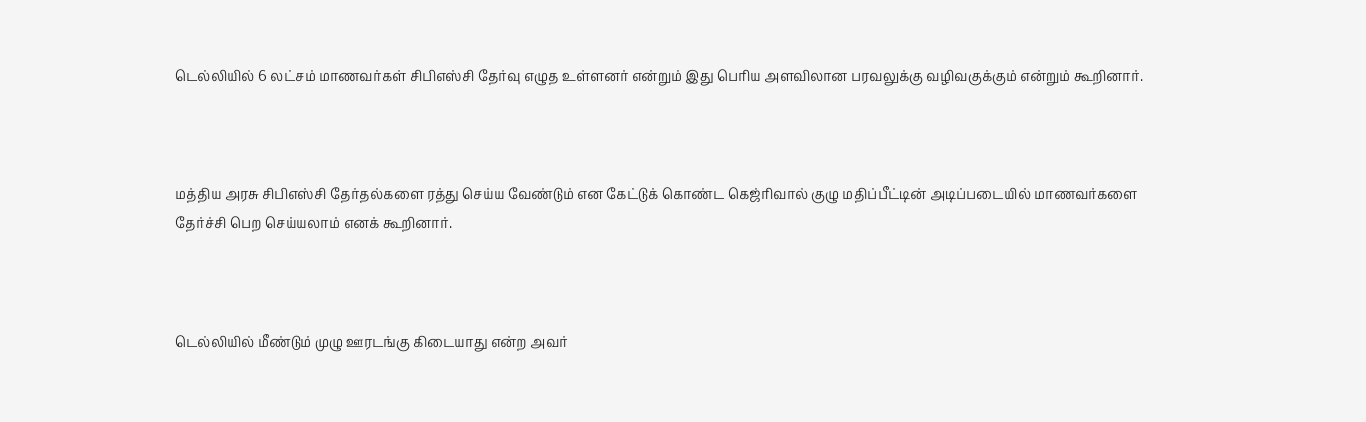டெல்லியில் 6 லட்சம் மாணவர்கள் சிபிஎஸ்சி தேர்வு எழுத உள்ளனர் என்றும் இது பெரிய அளவிலான பரவலுக்கு வழிவகுக்கும் என்றும் கூறினார்.



மத்திய அரசு சிபிஎஸ்சி தேர்தல்களை ரத்து செய்ய வேண்டும் என கேட்டுக் கொண்ட கெஜ்ரிவால் குழு மதிப்பீட்டின் அடிப்படையில் மாணவர்களை தேர்ச்சி பெற செய்யலாம் எனக் கூறினார்.



டெல்லியில் மீண்டும் முழு ஊரடங்கு கிடையாது என்ற அவர்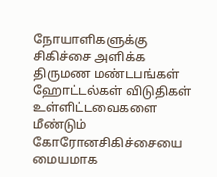நோயாளிகளுக்கு சிகிச்சை அளிக்க திருமண மண்டபங்கள் ஹோட்டல்கள் விடுதிகள் உள்ளிட்டவைகளை மீண்டும் கோரோனசிகிச்சையை மையமாக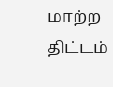மாற்ற திட்டம்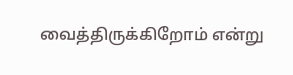வைத்திருக்கிறோம் என்று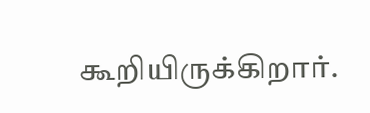கூறியிருக்கிறார்.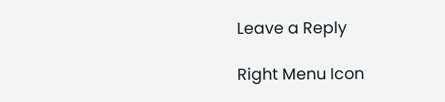Leave a Reply

Right Menu Icon